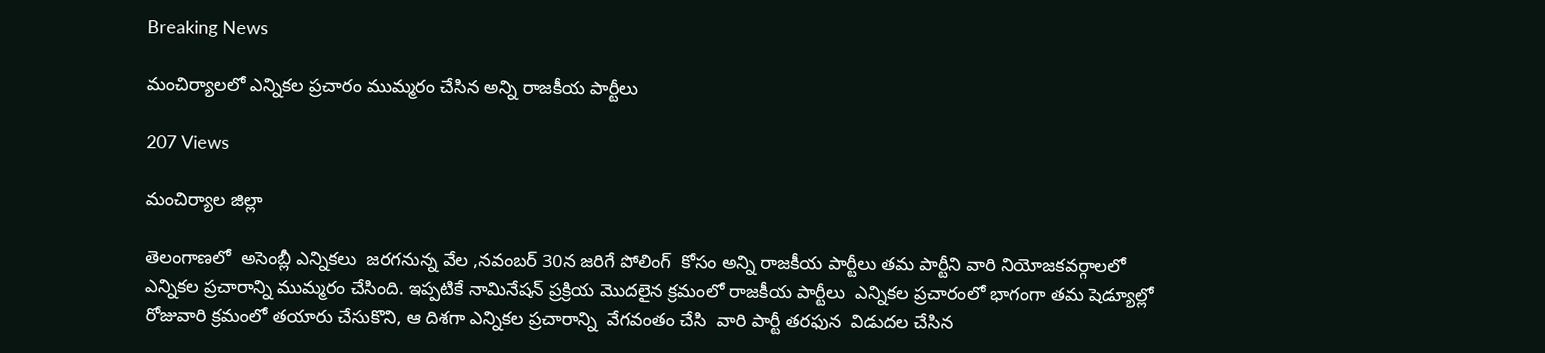Breaking News

మంచిర్యాలలో ఎన్నికల ప్రచారం ముమ్మరం చేసిన అన్ని రాజకీయ పార్టీలు

207 Views

మంచిర్యాల జిల్లా

తెలంగాణలో  అసెంబ్లీ ఎన్నికలు  జరగనున్న వేల ,నవంబర్ 30న జరిగే పోలింగ్  కోసం అన్ని రాజకీయ పార్టీలు తమ పార్టీని వారి నియోజకవర్గాలలో ఎన్నికల ప్రచారాన్ని ముమ్మరం చేసింది. ఇప్పటికే నామినేషన్ ప్రక్రియ మొదలైన క్రమంలో రాజకీయ పార్టీలు  ఎన్నికల ప్రచారంలో భాగంగా తమ షెడ్యూల్లో రోజువారి క్రమంలో తయారు చేసుకొని, ఆ దిశగా ఎన్నికల ప్రచారాన్ని  వేగవంతం చేసి  వారి పార్టీ తరఫున  విడుదల చేసిన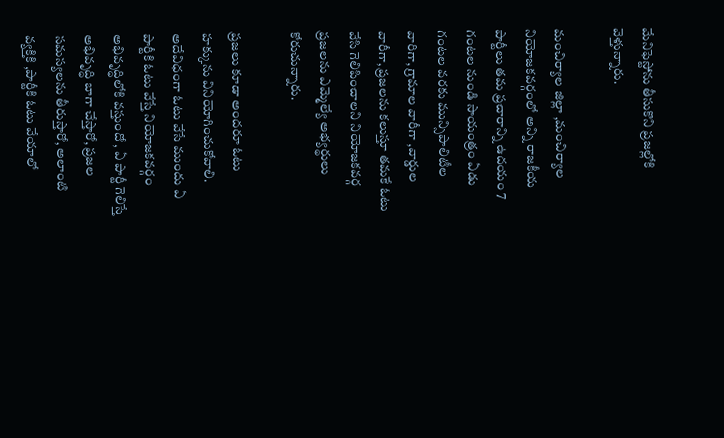మేనిఫెస్టోను తీసుకొని ప్రజల్లోకి వెళ్తున్నారు.

మంచిర్యాల జిల్లా ,మంచిర్యాల నియోజకవర్గంలో అన్ని రాజకీయ పార్టీలు తమ ప్రచారాన్ని ఉదయం 7 గంటల నుండి సాయంత్రం ఏడు గంటల వరకు మున్సిపాలిటీల వారిగా, గ్రామాల వారీగా ,వార్డుల వారీగా, ప్రజలను కలుస్తూ తమకే ఓటు వేసి గెలిపించాలని నియోజకవర్గ ప్రజలను ఎమ్మెల్యే అభ్యర్థులు కోరుచున్నారు.

ప్రజలు కూడా అందరూ ఓటు హక్కును వినియోగించుకోవాలి. అదేవిధంగా ఓటు వేసే ముందు ఏ పార్టీకి ఓటు వేస్తే నియోజకవర్గం అభివృద్ధిలోకి వస్తుందో , ఏ పార్టీ గెలిస్తే అభివృద్ధి బాగా చేస్తారో, ప్రజల సమస్యలను తీరుస్తారో, అలాంటి వ్యక్తికి ,పార్టీకి ఓటు వేయాలో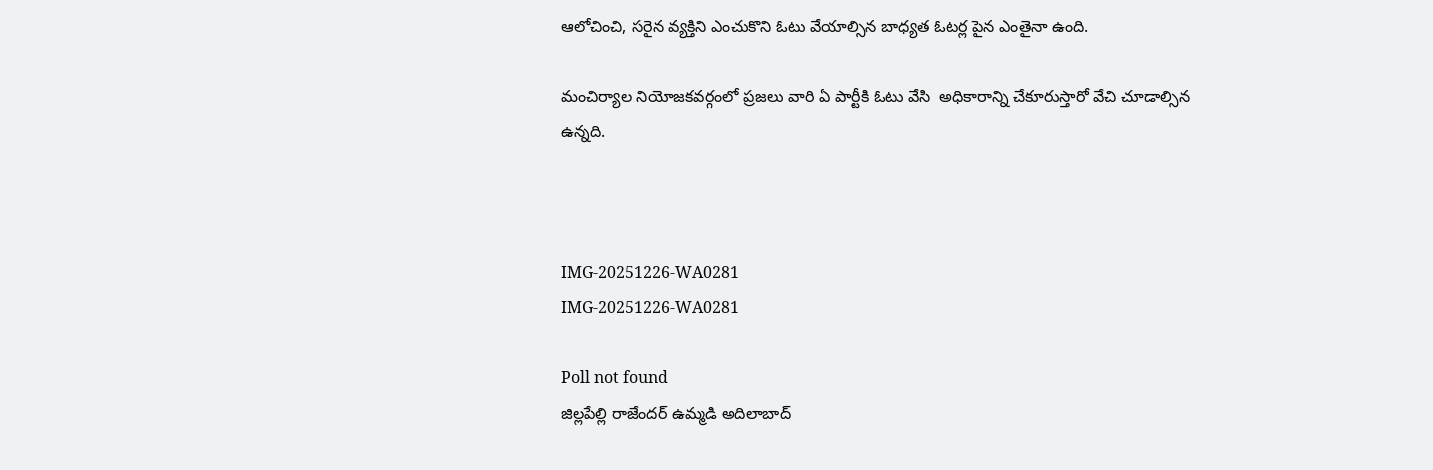ఆలోచించి, సరైన వ్యక్తిని ఎంచుకొని ఓటు వేయాల్సిన బాధ్యత ఓటర్ల పైన ఎంతైనా ఉంది.

మంచిర్యాల నియోజకవర్గంలో ప్రజలు వారి ఏ పార్టీకి ఓటు వేసి  అధికారాన్ని చేకూరుస్తారో వేచి చూడాల్సిన ఉన్నది.



IMG-20251226-WA0281
IMG-20251226-WA0281

Poll not found
జిల్లపేల్లి రాజేందర్ ఉమ్మడి అదిలాబాద్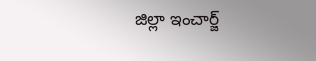జిల్లా ఇంచార్జ్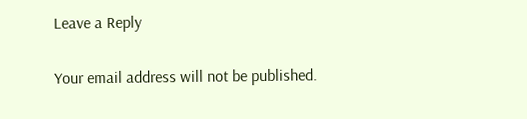Leave a Reply

Your email address will not be published.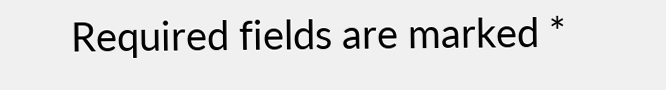Required fields are marked *